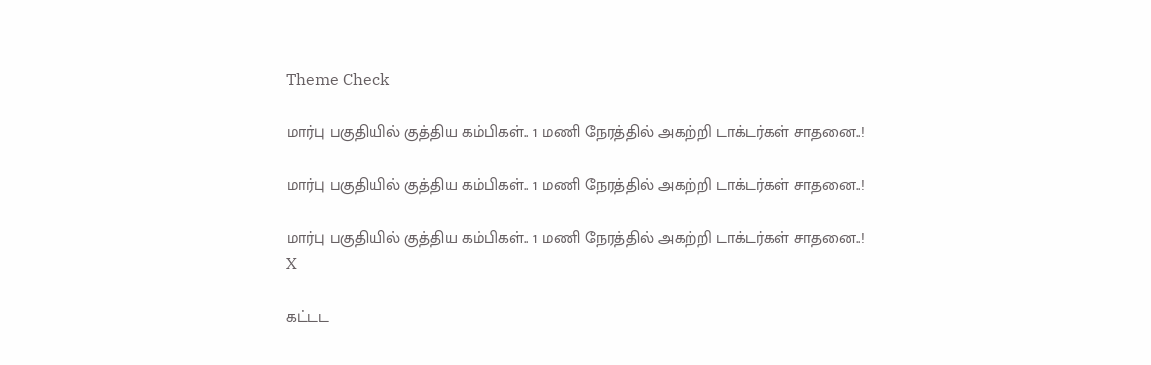Theme Check

மார்பு பகுதியில் குத்திய கம்பிகள்.. 1 மணி நேரத்தில் அகற்றி டாக்டர்கள் சாதனை..!

மார்பு பகுதியில் குத்திய கம்பிகள்.. 1 மணி நேரத்தில் அகற்றி டாக்டர்கள் சாதனை..!

மார்பு பகுதியில் குத்திய கம்பிகள்.. 1 மணி நேரத்தில் அகற்றி டாக்டர்கள் சாதனை..!
X

கட்டட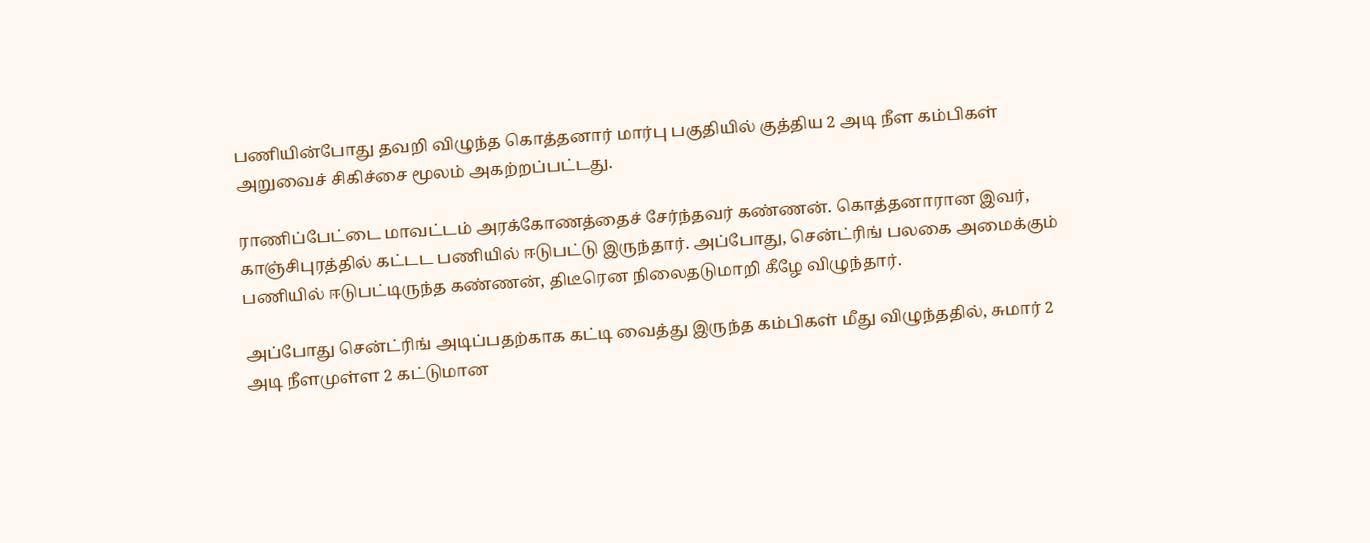பணியின்போது தவறி விழுந்த கொத்தனார் மார்பு பகுதியில் குத்திய 2 அடி நீள கம்பிகள் அறுவைச் சிகிச்சை மூலம் அகற்றப்பட்டது.

ராணிப்பேட்டை மாவட்டம் அரக்கோணத்தைச் சேர்ந்தவர் கண்ணன். கொத்தனாரான இவர், காஞ்சிபுரத்தில் கட்டட பணியில் ஈடுபட்டு இருந்தார். அப்போது, சென்ட்ரிங் பலகை அமைக்கும் பணியில் ஈடுபட்டிருந்த கண்ணன், திடீரென நிலைதடுமாறி கீழே விழுந்தார்.

அப்போது சென்ட்ரிங் அடிப்பதற்காக கட்டி வைத்து இருந்த கம்பிகள் மீது விழுந்ததில், சுமார் 2 அடி நீளமுள்ள 2 கட்டுமான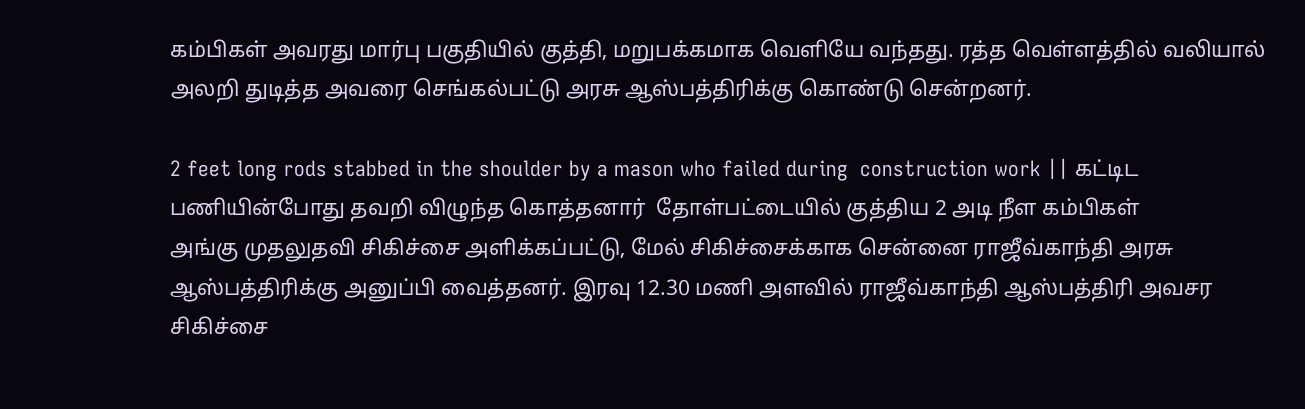கம்பிகள் அவரது மார்பு பகுதியில் குத்தி, மறுபக்கமாக வெளியே வந்தது. ரத்த வெள்ளத்தில் வலியால் அலறி துடித்த அவரை செங்கல்பட்டு அரசு ஆஸ்பத்திரிக்கு கொண்டு சென்றனர்.

2 feet long rods stabbed in the shoulder by a mason who failed during  construction work || கட்டிட பணியின்போது தவறி விழுந்த கொத்தனார்  தோள்பட்டையில் குத்திய 2 அடி நீள கம்பிகள்
அங்கு முதலுதவி சிகிச்சை அளிக்கப்பட்டு, மேல் சிகிச்சைக்காக சென்னை ராஜீவ்காந்தி அரசு ஆஸ்பத்திரிக்கு அனுப்பி வைத்தனர். இரவு 12.30 மணி அளவில் ராஜீவ்காந்தி ஆஸ்பத்திரி அவசர சிகிச்சை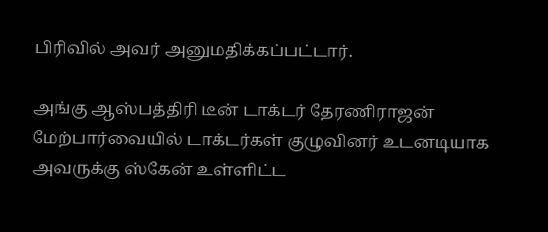பிரிவில் அவர் அனுமதிக்கப்பட்டார்.

அங்கு ஆஸ்பத்திரி டீன் டாக்டர் தேரணிராஜன் மேற்பார்வையில் டாக்டர்கள் குழுவினர் உடனடியாக அவருக்கு ஸ்கேன் உள்ளிட்ட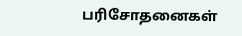பரிசோதனைகள்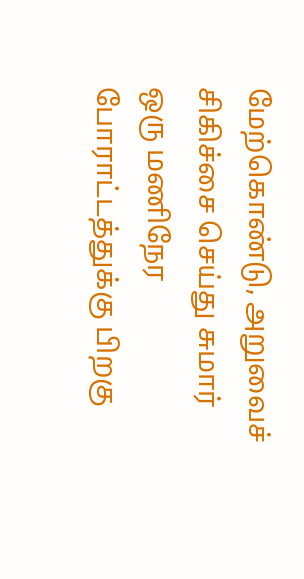மேற்கொண்டு, அறுவைச் சிகிச்சை செய்து சுமார் ஒரு மணிநேர போராட்டத்துக்கு பிறகு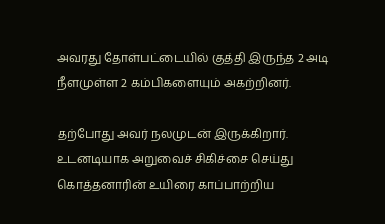அவரது தோள்பட்டையில் குத்தி இருந்த 2 அடி நீளமுள்ள 2 கம்பிகளையும் அகற்றினர்.

தற்போது அவர் நலமுடன் இருக்கிறார். உடனடியாக அறுவைச் சிகிச்சை செய்து கொத்தனாரின் உயிரை காப்பாற்றிய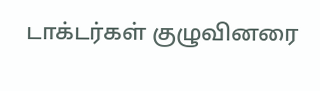டாக்டர்கள் குழுவினரை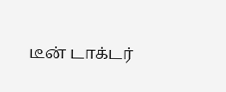டீன் டாக்டர்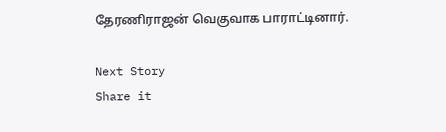தேரணிராஜன் வெகுவாக பாராட்டினார்.

Next Story
Share it